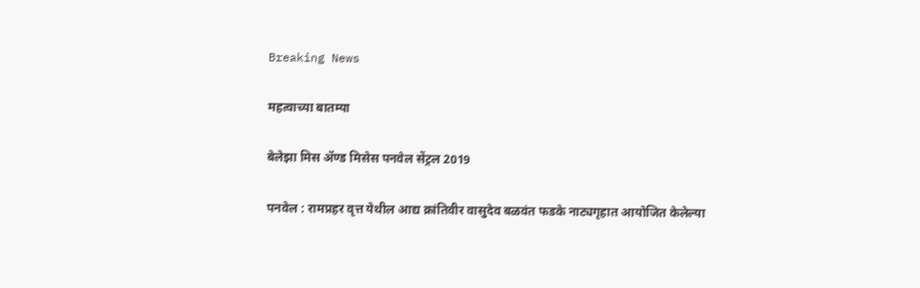Breaking News

महत्वाच्या बातम्या

बेलेझा मिस ॲण्ड मिसेस पनवेल सेंट्रल 2019

पनवेल : रामप्रहर वृत्त येथील आद्य क्रांतिवीर वासुदेव बळवंत फडके नाट्यगृहात आयोजित केलेल्या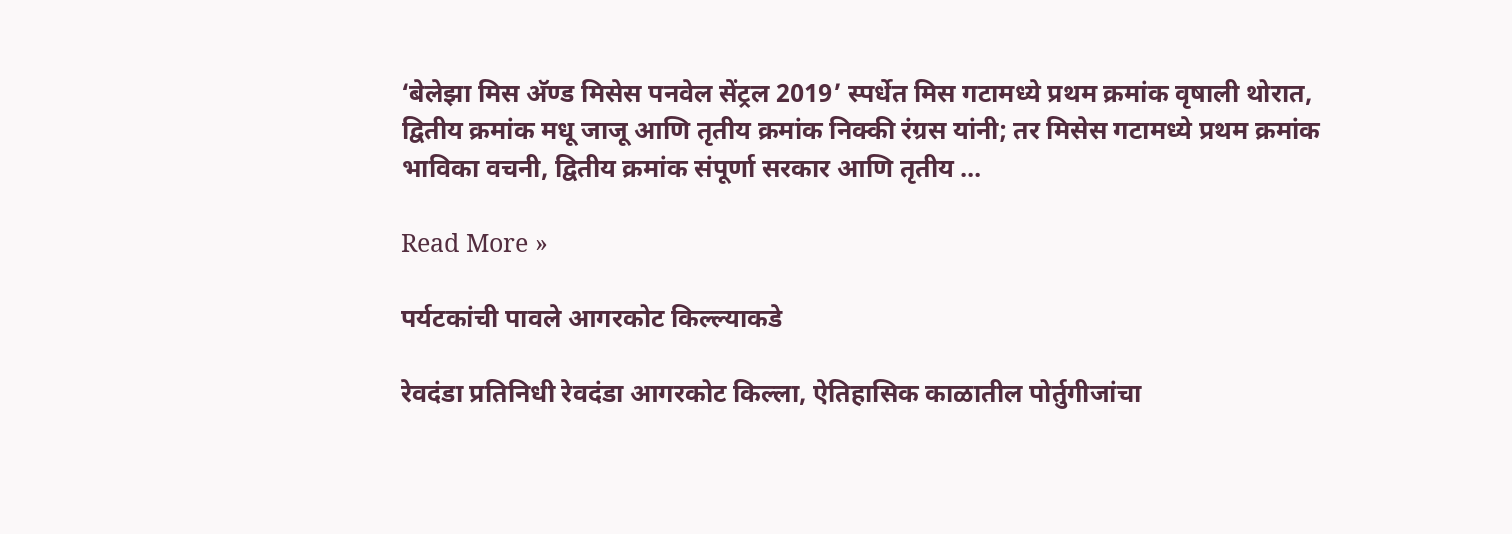‘बेलेझा मिस अ‍ॅण्ड मिसेस पनवेल सेंट्रल 2019’ स्पर्धेत मिस गटामध्ये प्रथम क्रमांक वृषाली थोरात, द्वितीय क्रमांक मधू जाजू आणि तृतीय क्रमांक निक्की रंग्रस यांनी; तर मिसेस गटामध्ये प्रथम क्रमांक भाविका वचनी, द्वितीय क्रमांक संपूर्णा सरकार आणि तृतीय …

Read More »

पर्यटकांची पावले आगरकोट किल्ल्याकडे

रेवदंडा प्रतिनिधी रेवदंडा आगरकोट किल्ला, ऐतिहासिक काळातील पोर्तुगीजांचा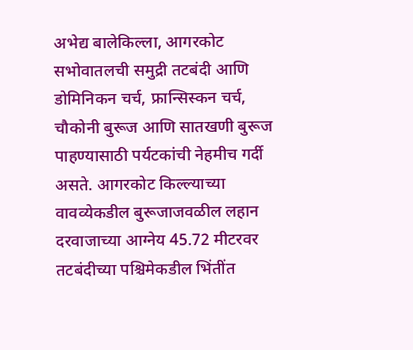अभेद्य बालेकिल्ला, आगरकोट सभोवातलची समुद्री तटबंदी आणि डोमिनिकन चर्च, फ्रान्सिस्कन चर्च, चौकोनी बुरूज आणि सातखणी बुरूज पाहण्यासाठी पर्यटकांची नेहमीच गर्दी असते. आगरकोट किल्ल्याच्या वावव्येकडील बुरूजाजवळील लहान दरवाजाच्या आग्नेय 45.72 मीटरवर तटबंदीच्या पश्चिमेकडील भिंतींत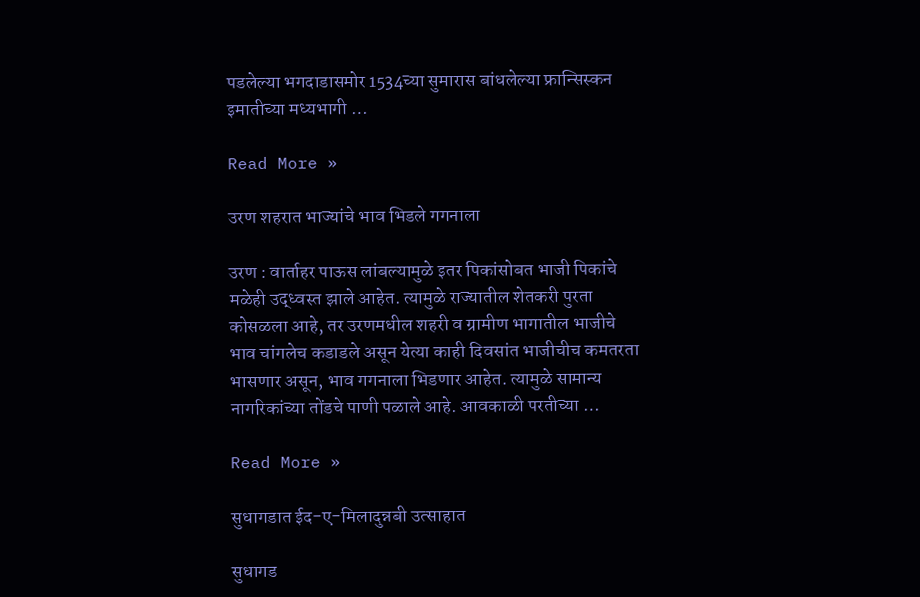पडलेल्या भगदाडासमोर 1534च्या सुमारास बांधलेल्या फ्रान्सिस्कन इमातीच्या मध्यभागी …

Read More »

उरण शहरात भाज्यांचे भाव भिडले गगनाला

उरण : वार्ताहर पाऊस लांबल्यामुळे इतर पिकांसोबत भाजी पिकांचे मळेही उद्ध्वस्त झाले आहेत. त्यामुळे राज्यातील शेतकरी पुरता कोसळला आहे, तर उरणमधील शहरी व ग्रामीण भागातील भाजीचे भाव चांगलेच कडाडले असून येत्या काही दिवसांत भाजीचीच कमतरता भासणार असून, भाव गगनाला भिडणार आहेत. त्यामुळे सामान्य नागरिकांच्या तोंडचे पाणी पळाले आहे. आवकाळी परतीच्या …

Read More »

सुधागडात ईद-ए-मिलादुन्नबी उत्साहात

सुधागड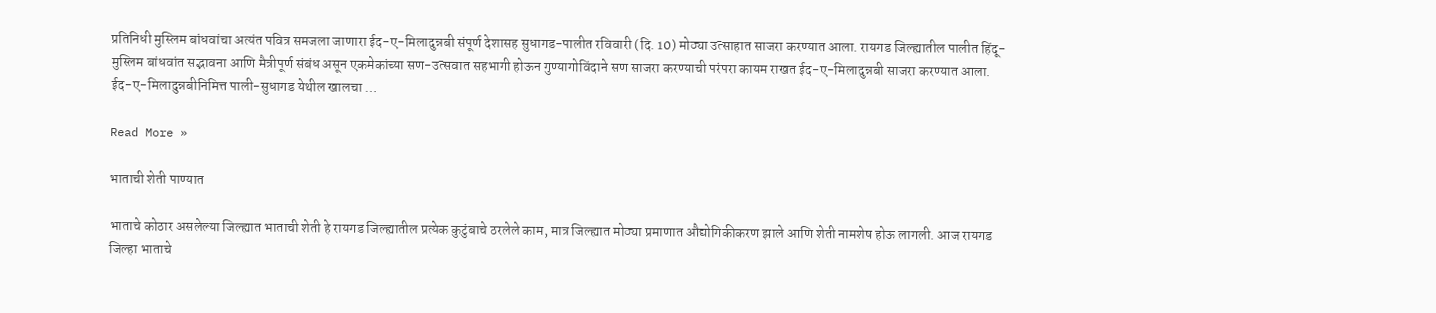प्रतिनिधी मुस्लिम बांधवांचा अत्यंत पवित्र समजला जाणारा ईद-ए-मिलादुन्नबी संपूर्ण देशासह सुधागड-पालीत रविवारी (दि. 10) मोठ्या उत्साहात साजरा करण्यात आला. रायगड जिल्ह्यातील पालीत हिंदू-मुस्लिम बांधवांत सद्भावना आणि मैत्रीपूर्ण संबंध असून एकमेकांच्या सण-उत्सवात सहभागी होऊन गुण्यागोविंदाने सण साजरा करण्याची परंपरा कायम राखत ईद-ए-मिलादुन्नबी साजरा करण्यात आला. ईद-ए-मिलादुन्नबीनिमित्त पाली-सुधागड येथील खालचा …

Read More »

भाताची शेती पाण्यात

भाताचे कोठार असलेल्या जिल्ह्यात भाताची शेती हे रायगड जिल्ह्यातील प्रत्येक कुटुंबाचे ठरलेले काम, मात्र जिल्ह्यात मोठ्या प्रमाणात औद्योगिकीकरण झाले आणि शेती नामशेष होऊ लागली. आज रायगड जिल्हा भाताचे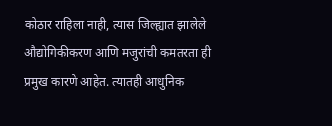कोठार राहिला नाही, त्यास जिल्ह्यात झालेले औद्योगिकीकरण आणि मजुरांची कमतरता ही प्रमुख कारणे आहेत. त्यातही आधुनिक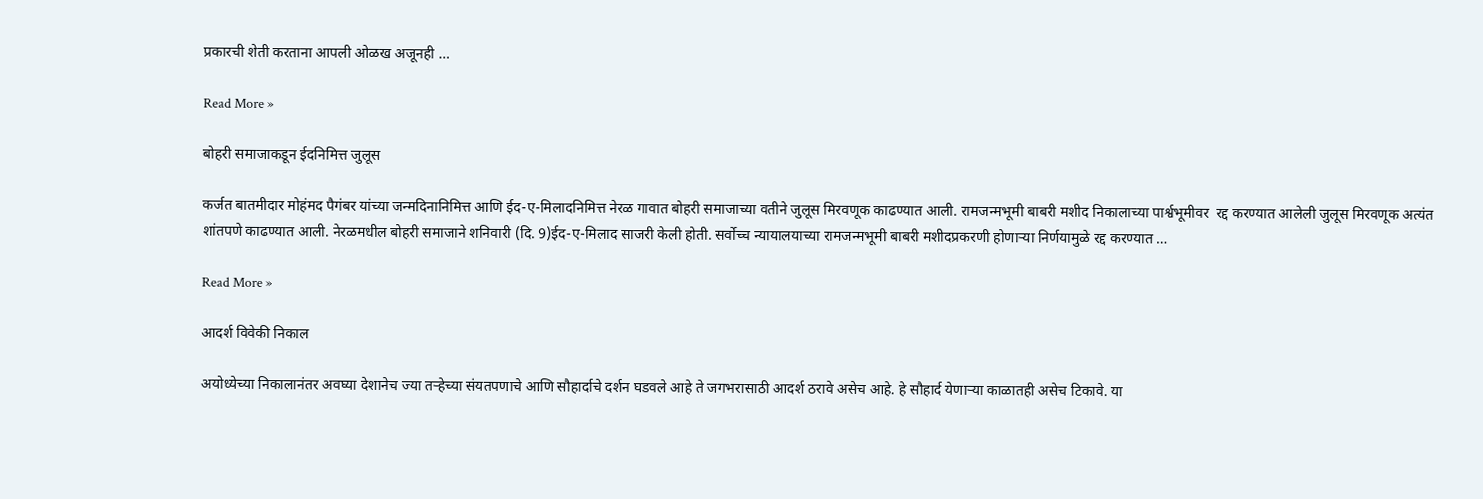प्रकारची शेती करताना आपली ओळख अजूनही …

Read More »

बोहरी समाजाकडून ईदनिमित्त जुलूस

कर्जत बातमीदार मोहंमद पैगंबर यांच्या जन्मदिनानिमित्त आणि ईद-ए-मिलादनिमित्त नेरळ गावात बोहरी समाजाच्या वतीने जुलूस मिरवणूक काढण्यात आली. रामजन्मभूमी बाबरी मशीद निकालाच्या पार्श्वभूमीवर  रद्द करण्यात आलेली जुलूस मिरवणूक अत्यंत शांतपणे काढण्यात आली. नेरळमधील बोहरी समाजाने शनिवारी (दि. 9)ईद-ए-मिलाद साजरी केली होती. सर्वोच्च न्यायालयाच्या रामजन्मभूमी बाबरी मशीदप्रकरणी होणार्‍या निर्णयामुळे रद्द करण्यात …

Read More »

आदर्श विवेकी निकाल

अयोध्येच्या निकालानंतर अवघ्या देशानेच ज्या तर्‍हेच्या संयतपणाचे आणि सौहार्दाचे दर्शन घडवले आहे ते जगभरासाठी आदर्श ठरावे असेच आहे. हे सौहार्द येणार्‍या काळातही असेच टिकावे. या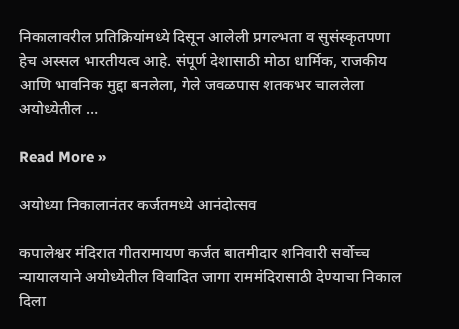निकालावरील प्रतिक्रियांमध्ये दिसून आलेली प्रगल्भता व सुसंस्कृतपणा हेच अस्सल भारतीयत्व आहे. संपूर्ण देशासाठी मोठा धार्मिक, राजकीय आणि भावनिक मुद्दा बनलेला, गेले जवळपास शतकभर चाललेला अयोध्येतील …

Read More »

अयोध्या निकालानंतर कर्जतमध्ये आनंदोत्सव

कपालेश्वर मंदिरात गीतरामायण कर्जत बातमीदार शनिवारी सर्वोच्च न्यायालयाने अयोध्येतील विवादित जागा राममंदिरासाठी देण्याचा निकाल दिला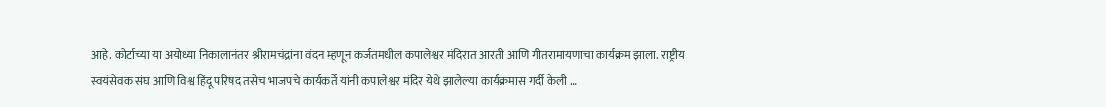आहे. कोर्टाच्या या अयोध्या निकालानंतर श्रीरामचंद्रांना वंदन म्हणून कर्जतमधील कपालेश्वर मंदिरात आरती आणि गीतरामायणाचा कार्यक्रम झाला. राष्ट्रीय स्वयंसेवक संघ आणि विश्व हिंदू परिषद तसेच भाजपचे कार्यकर्ते यांनी कपालेश्वर मंदिर येथे झालेल्या कार्यक्रमास गर्दी केली …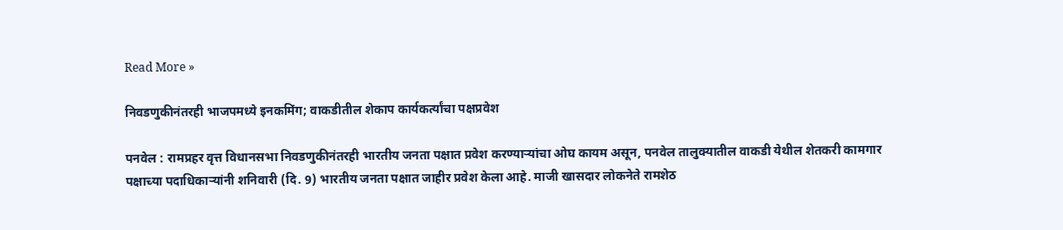Read More »

निवडणुकीनंतरही भाजपमध्ये इनकमिंग; वाकडीतील शेकाप कार्यकर्त्यांचा पक्षप्रवेश

पनवेल : रामप्रहर वृत्त विधानसभा निवडणुकीनंतरही भारतीय जनता पक्षात प्रवेश करण्यार्‍यांचा ओघ कायम असून, पनवेल तालुक्यातील वाकडी येथील शेतकरी कामगार पक्षाच्या पदाधिकार्‍यांनी शनिवारी (दि. 9) भारतीय जनता पक्षात जाहीर प्रवेश केला आहे. माजी खासदार लोकनेते रामशेठ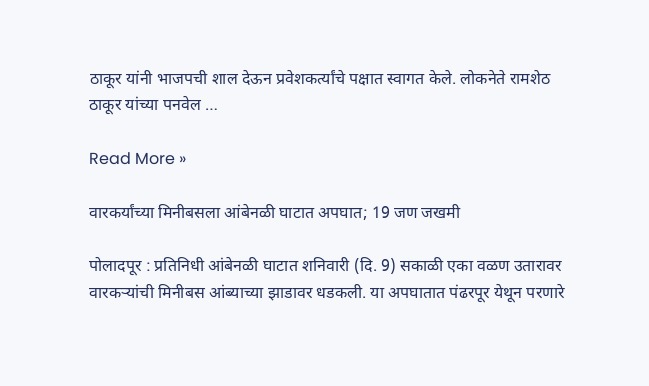ठाकूर यांनी भाजपची शाल देऊन प्रवेशकर्त्यांचे पक्षात स्वागत केले. लोकनेते रामशेठ ठाकूर यांच्या पनवेल …

Read More »

वारकर्यांच्या मिनीबसला आंबेनळी घाटात अपघात; 19 जण जखमी

पोलादपूर : प्रतिनिधी आंबेनळी घाटात शनिवारी (दि. 9) सकाळी एका वळण उतारावर वारकर्‍यांची मिनीबस आंब्याच्या झाडावर धडकली. या अपघातात पंढरपूर येथून परणारे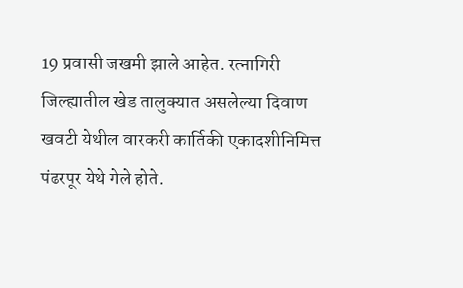19 प्रवासी जखमी झाले आहेत. रत्नागिरी जिल्ह्यातील खेड तालुक्यात असलेल्या दिवाण खवटी येथील वारकरी कार्तिकी एकादशीनिमित्त पंढरपूर येथे गेले होते.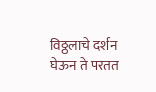विठ्ठलाचे दर्शन घेऊन ते परतत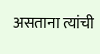असताना त्यांची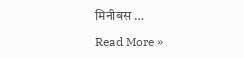मिनीबस …

Read More »